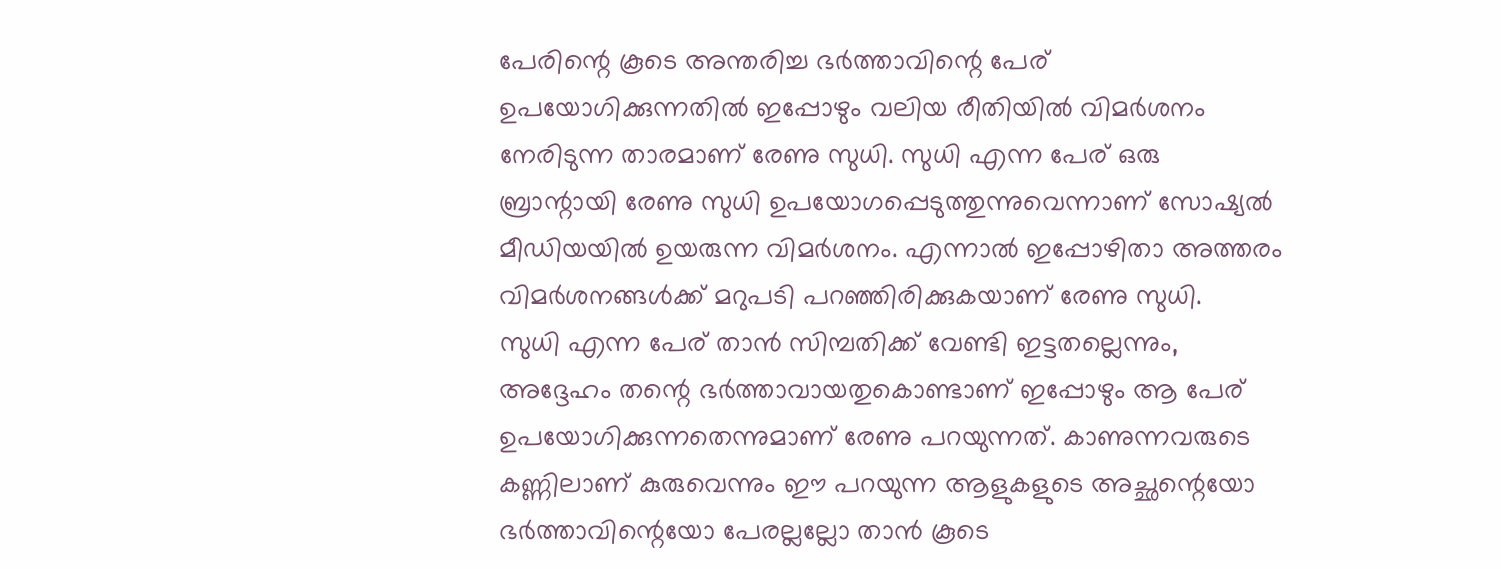പേരിന്റെ കൂടെ അന്തരിച്ച ഭർത്താവിന്റെ പേര് ഉപയോഗിക്കുന്നതിൽ ഇപ്പോഴും വലിയ രീതിയിൽ വിമർശനം നേരിടുന്ന താരമാണ് രേണു സുധി. സുധി എന്ന പേര് ഒരു ബ്രാന്റായി രേണു സുധി ഉപയോഗപ്പെടുത്തുന്നുവെന്നാണ് സോഷ്യൽ മീഡിയയിൽ ഉയരുന്ന വിമർശനം. എന്നാൽ ഇപ്പോഴിതാ അത്തരം വിമർശനങ്ങൾക്ക് മറുപടി പറഞ്ഞിരിക്കുകയാണ് രേണു സുധി.
സുധി എന്ന പേര് താൻ സിമ്പതിക്ക് വേണ്ടി ഇട്ടതല്ലെന്നും, അദ്ദേഹം തന്റെ ഭർത്താവായതുകൊണ്ടാണ് ഇപ്പോഴും ആ പേര് ഉപയോഗിക്കുന്നതെന്നുമാണ് രേണു പറയുന്നത്. കാണുന്നവരുടെ കണ്ണിലാണ് കുരുവെന്നും ഈ പറയുന്ന ആളുകളുടെ അച്ഛന്റെയോ ഭർത്താവിന്റെയോ പേരല്ലല്ലോ താൻ കൂടെ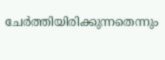ചേർത്തിയിരിക്കുന്നതെന്നും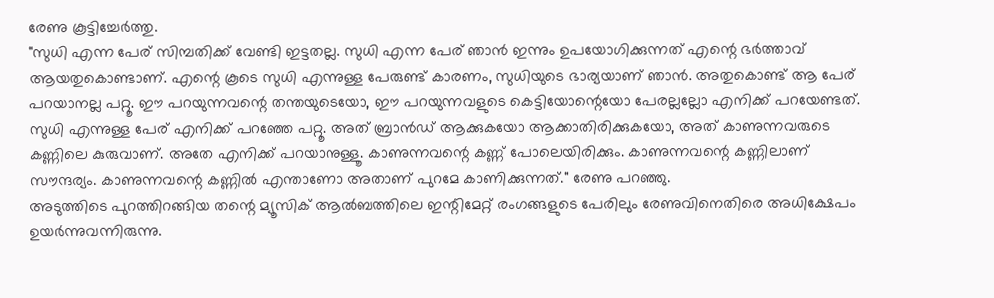രേണു കൂട്ടിച്ചേർത്തു.
"സുധി എന്ന പേര് സിമ്പതിക്ക് വേണ്ടി ഇട്ടതല്ല. സുധി എന്ന പേര് ഞാൻ ഇന്നും ഉപയോഗിക്കുന്നത് എന്റെ ഭർത്താവ് ആയതുകൊണ്ടാണ്. എന്റെ കൂടെ സുധി എന്നുള്ള പേരുണ്ട് കാരണം, സുധിയുടെ ഭാര്യയാണ് ഞാൻ. അതുകൊണ്ട് ആ പേര് പറയാനല്ല പറ്റൂ. ഈ പറയുന്നവന്റെ തന്തയുടെയോ, ഈ പറയുന്നവളുടെ കെട്ടിയോന്റെയോ പേരല്ലല്ലോ എനിക്ക് പറയേണ്ടത്. സുധി എന്നുള്ള പേര് എനിക്ക് പറഞ്ഞേ പറ്റൂ. അത് ബ്രാൻഡ് ആക്കുകയോ ആക്കാതിരിക്കുകയോ, അത് കാണുന്നവരുടെ കണ്ണിലെ കുരുവാണ്. അതേ എനിക്ക് പറയാനുള്ളൂ. കാണുന്നവന്റെ കണ്ണ് പോലെയിരിക്കും. കാണുന്നവന്റെ കണ്ണിലാണ് സൗന്ദര്യം. കാണുന്നവന്റെ കണ്ണിൽ എന്താണോ അതാണ് പുറമേ കാണിക്കുന്നത്." രേണു പറഞ്ഞു.
അടുത്തിടെ പുറത്തിറങ്ങിയ തന്റെ മ്യൂസിക് ആൽബത്തിലെ ഇന്റിമേറ്റ് രംഗങ്ങളുടെ പേരിലും രേണുവിനെതിരെ അധിക്ഷേപം ഉയർന്നുവന്നിരുന്നു.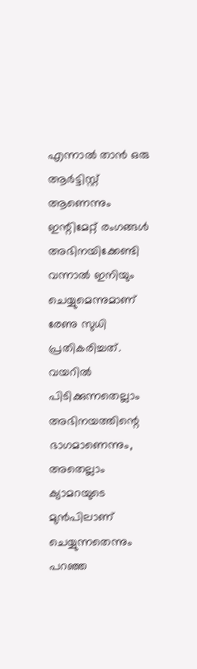എന്നാൽ താൻ ഒരു ആർട്ടിസ്റ്റ് ആണെന്നും ഇന്റിമേറ്റ് രംഗങ്ങൾ അഭിനയിക്കേണ്ടി വന്നാൽ ഇനിയും ചെയ്യുമെന്നുമാണ് രേണു സുധി പ്രതികരിച്ചത്. വയറിൽ പിടിക്കുന്നതെല്ലാം അഭിനയത്തിന്റെ ഭാഗമാണെന്നും, അതെല്ലാം ക്യാമറയുടെ മുൻപിലാണ് ചെയ്യുന്നതെന്നും പറഞ്ഞ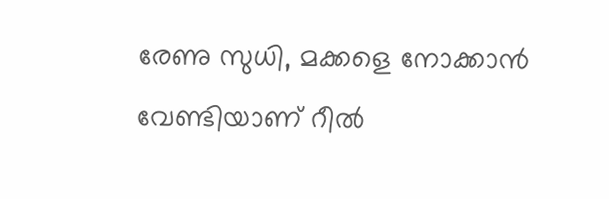രേണു സുധി, മക്കളെ നോക്കാൻ വേണ്ടിയാണ് റീൽ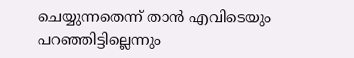ചെയ്യുന്നതെന്ന് താൻ എവിടെയും പറഞ്ഞിട്ടില്ലെന്നും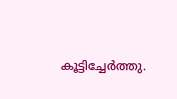കൂട്ടിച്ചേർത്തു.